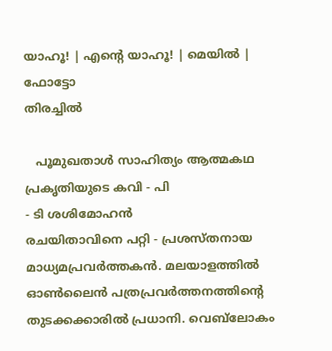യാഹൂ! | എന്‍റെ യാഹൂ! | മെയില്‍ | ഫോട്ടോ
തിരച്ചില്‍

   പൂമുഖതാള്‍ സാഹിത്യം ആത്മകഥ
പ്രകൃതിയുടെ കവി - പി
- ടി ശശിമോഹന്‍
രചയിതാവിനെ പറ്റി - പ്രശസ്തനായ മാധ്യമപ്രവര്‍ത്തകന്‍. മലയാളത്തില്‍ ഓണ്‍ലൈന്‍ പത്രപ്രവര്‍ത്തനത്തിന്‍റെ തുടക്കക്കാരില്‍ പ്രധാനി. വെബ്‌ലോകം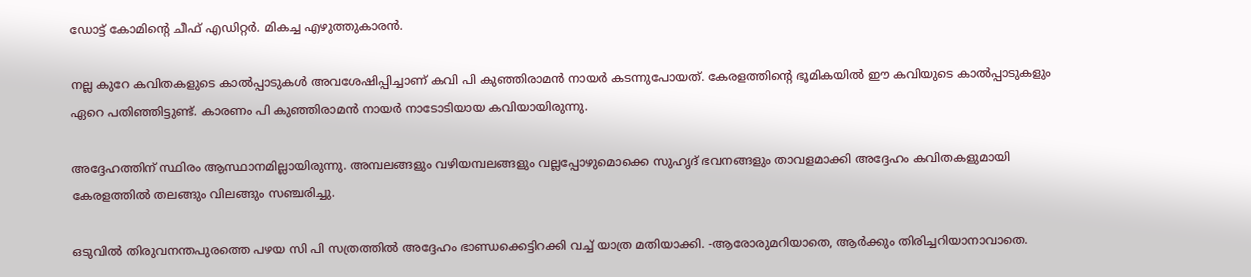ഡോട്ട് കോമിന്‍റെ ചീഫ് എഡിറ്റര്‍. മികച്ച എഴുത്തുകാരന്‍.

നല്ല കുറേ കവിതകളുടെ കാല്‍പ്പാടുകള്‍ അവശേഷിപ്പിച്ചാണ്‌ കവി പി കുഞ്ഞിരാമന്‍ നായര്‍ കടന്നുപോയത്‌. കേരളത്തിന്‍റെ ഭൂമികയില്‍ ഈ കവിയുടെ കാല്‍പ്പാടുകളും ഏറെ പതിഞ്ഞിട്ടുണ്ട്‌. കാരണം പി കുഞ്ഞിരാമന്‍ നായര്‍ നാടോടിയായ കവിയായിരുന്നു.

അദ്ദേഹത്തിന്‌ സ്ഥിരം ആസ്ഥാനമില്ലായിരുന്നു. അമ്പലങ്ങളും വഴിയമ്പലങ്ങളും വല്ലപ്പോഴുമൊക്കെ സുഹൃദ്‌ ഭവനങ്ങളും താവളമാക്കി അദ്ദേഹം കവിതകളുമായി കേരളത്തില്‍ തലങ്ങും വിലങ്ങും സഞ്ചരിച്ചു.

ഒടുവില്‍ തിരുവനന്തപുരത്തെ പഴയ സി പി സത്രത്തില്‍ അദ്ദേഹം ഭാണ്ഡക്കെട്ടിറക്കി വച്ച്‌ യാത്ര മതിയാക്കി. -ആരോരുമറിയാതെ, ആര്‍ക്കും തിരിച്ചറിയാനാവാതെ.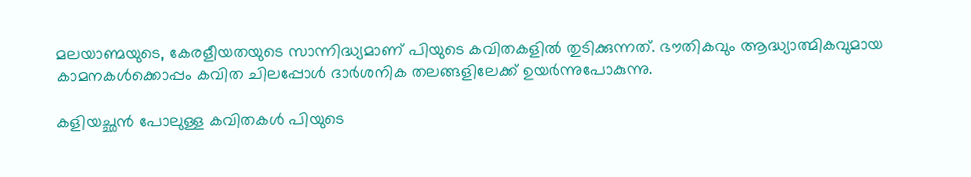മലയാണ്മയുടെ, കേരളീയതയുടെ സാന്നിദ്ധ്യമാണ്‌ പിയുടെ കവിതകളില്‍ തുടിക്കുന്നത്‌. ഭൗതികവും ആദ്ധ്യാത്മികവുമായ കാമനകള്‍ക്കൊപ്പം കവിത ചിലപ്പോള്‍ ദാര്‍ശനിക തലങ്ങളിലേക്ക്‌ ഉയര്‍ന്നുപോകുന്നു.

കളിയച്ഛന്‍ പോലുള്ള കവിതകള്‍ പിയുടെ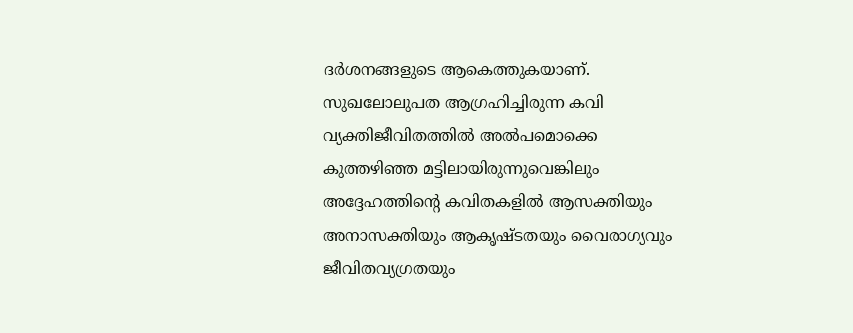ദര്‍ശനങ്ങളുടെ ആകെത്തുകയാണ്‌. സുഖലോലുപത ആഗ്രഹിച്ചിരുന്ന കവി വ്യക്തിജീ‍വിതത്തില്‍ അല്‍പമൊക്കെ കുത്തഴിഞ്ഞ മട്ടിലായിരുന്നുവെങ്കിലും അദ്ദേഹത്തിന്‍റെ കവിതകളില്‍ ആസക്തിയും അനാസക്തിയും ആകൃഷ്‌ടതയും വൈരാഗ്യവും ജീവിതവ്യഗ്രതയും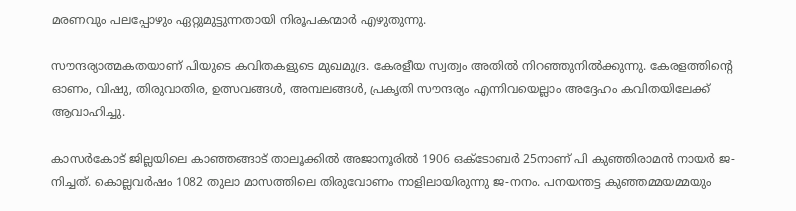മരണവും പലപ്പോഴും ഏറ്റുമുട്ടുന്നതായി നിരൂപകന്മാര്‍ എഴുതുന്നു.

സൗന്ദര്യാത്മകതയാണ്‌ പിയുടെ കവിതകളുടെ മുഖമുദ്ര. കേരളീയ സ്വത്വം അതില്‍ നിറഞ്ഞുനില്‍ക്കുന്നു. കേരളത്തിന്‍റെ ഓണം, വിഷു, തിരുവാതിര, ഉത്സവങ്ങള്‍, അമ്പലങ്ങള്‍, പ്രകൃതി സൗന്ദര്യം എന്നിവയെല്ലാം അദ്ദേഹം കവിതയിലേക്ക്‌ ആവാഹിച്ചു.

കാസര്‍കോട്‌ ജില്ലയിലെ കാഞ്ഞങ്ങാട്‌ താലൂക്കില്‍ അജാനൂരില്‍ 1906 ഒക്‌ടോബര്‍ 25നാണ്‌ പി കുഞ്ഞിരാമന്‍ നായര്‍ ജ-നിച്ചത്‌. കൊല്ലവര്‍ഷം 1082 തുലാ മാസത്തിലെ തിരുവോണം നാളിലായിരുന്നു ജ-നനം. പനയന്തട്ട കുഞ്ഞമ്മയമ്മയും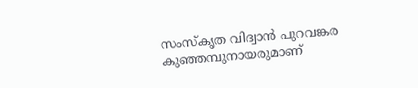സംസ്കൃത വിദ്വാന്‍ പുറവങ്കര കുഞ്ഞമ്പുനായരുമാണ്‌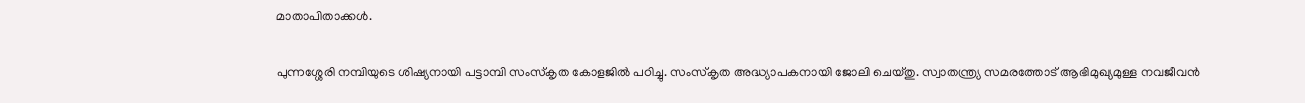മാതാപിതാക്കള്‍.

പുന്നശ്ശേരി നമ്പിയുടെ ശിഷ്യനായി പട്ടാമ്പി സംസ്കൃത കോളജില്‍ പഠിച്ചു. സംസ്കൃത അദ്ധ്യാപകനായി ജോലി ചെയ്‌തു. സ്വാതന്ത്ര്യ സമരത്തോട്‌ ആഭിമുഖ്യമുള്ള നവജീവന്‍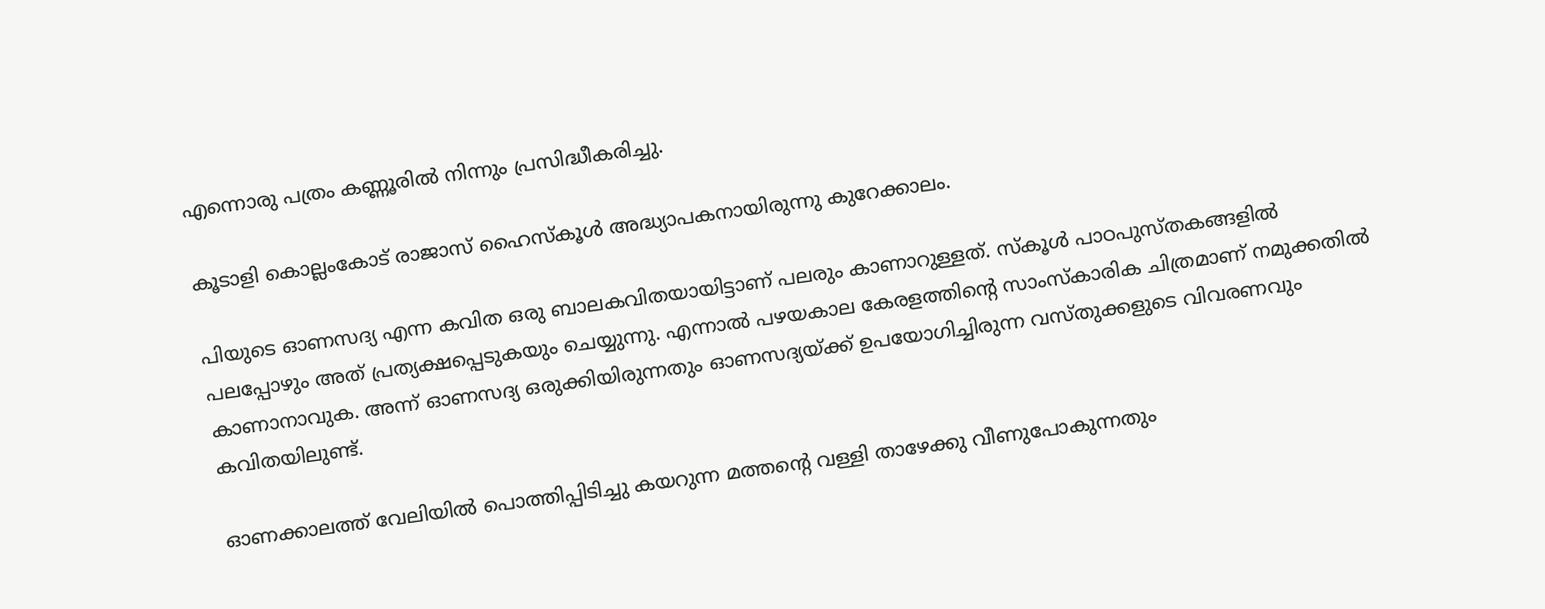എന്നൊരു പത്രം കണ്ണൂരില്‍ നിന്നും പ്രസിദ്ധീകരിച്ചു.

കൂടാളി കൊല്ലംകോട്‌ രാജാ‍സ്‌ ഹൈസ്കൂള്‍ അദ്ധ്യാപകനായിരുന്നു കുറേക്കാലം.

പിയുടെ ഓണസദ്യ എന്ന കവിത ഒരു ബാലകവിതയായിട്ടാണ്‌ പലരും കാണാറുള്ളത്‌. സ്കൂള്‍ പാഠപുസ്തകങ്ങളില്‍ പലപ്പോഴും അത്‌ പ്രത്യക്ഷപ്പെടുകയും ചെയ്യുന്നു. എന്നാല്‍ പഴയകാല കേരളത്തിന്‍റെ സാംസ്കാരിക ചിത്രമാണ്‌ നമുക്കതില്‍ കാണാനാവുക. അന്ന്‌ ഓണസദ്യ ഒരുക്കിയിരുന്നതും ഓണസദ്യയ്ക്ക്‌ ഉപയോഗിച്ചിരുന്ന വസ്തുക്കളുടെ വിവരണവും കവിതയിലുണ്ട്‌.

ഓണക്കാലത്ത്‌ വേലിയില്‍ പൊത്തിപ്പിടിച്ചു കയറുന്ന മത്തന്‍റെ വള്ളി താഴേക്കു വീണുപോകുന്നതും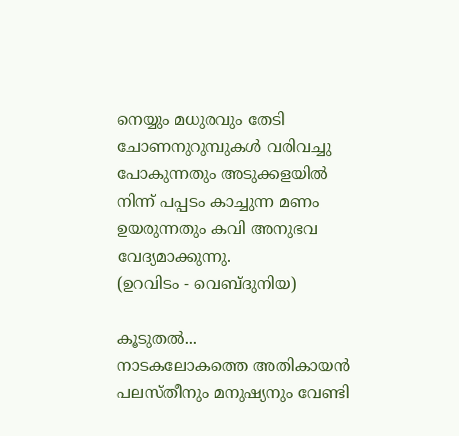നെയ്യും മധുരവും തേടി ചോണനുറുമ്പുകള്‍ വരിവച്ചു പോകുന്നതും അടുക്കളയില്‍ നിന്ന്‌ പപ്പടം കാച്ചുന്ന മണം ഉയരുന്നതും കവി അനുഭവ വേദ്യമാക്കുന്നു.
(ഉറവിടം - വെബ്‌ദുനിയ)

കൂടുതല്‍...
നാടകലോകത്തെ അതികായന്‍
പലസ്തീനും മനുഷ്യനും വേണ്ടി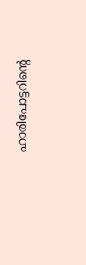ഹാരിപോട്ടറിന്‍റെ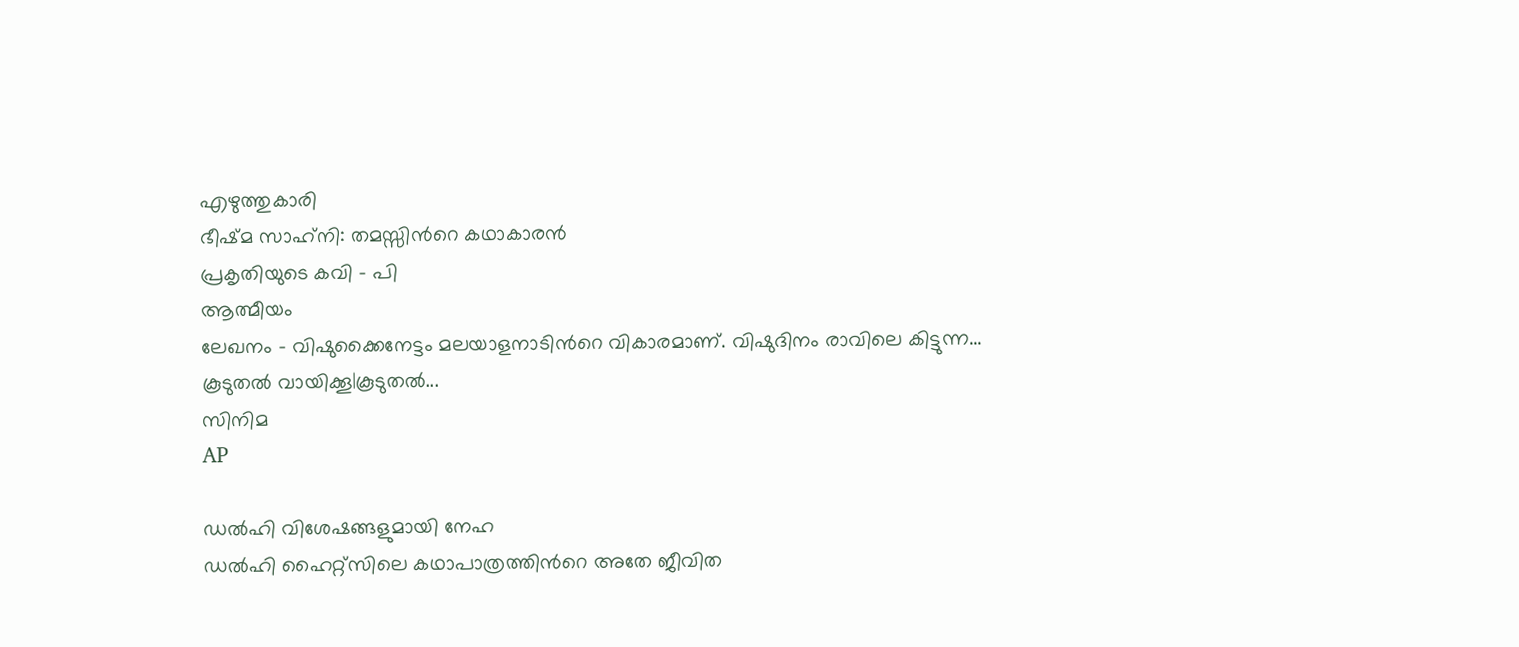എഴുത്തുകാരി
ഭീഷ്‌മ സാഹ്‌നി: തമസ്സിന്‍റെ കഥാകാരന്‍
പ്രകൃതിയുടെ കവി - പി
ആത്മീയം
ലേഖനം - വിഷുക്കൈനേട്ടം മലയാളനാടിന്‍റെ വികാരമാണ്. വിഷുദിനം രാവിലെ കിട്ടുന്ന...
കൂടുതല്‍ വായിക്കൂ|കൂടുതല്‍...
സിനിമ
AP

ഡല്‍ഹി വിശേഷങ്ങളുമായി നേഹ
ഡല്‍ഹി ഹൈറ്റ്സിലെ കഥാപാത്രത്തിന്‍റെ അതേ ജീവിത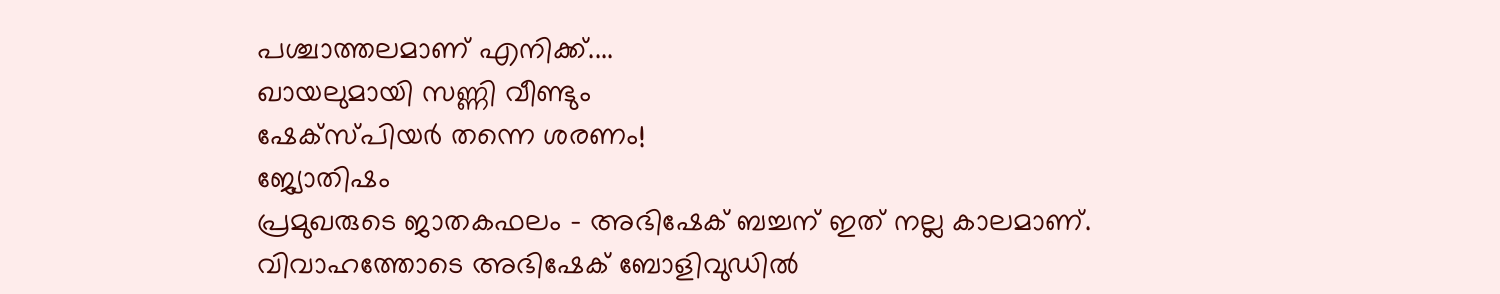പശ്ചാത്തലമാണ് എനിക്ക്....
ഖായലുമായി സണ്ണി വീണ്ടും
ഷേക്സ്‌പിയര്‍ തന്നെ ശരണം!
ജ്യോതിഷം
പ്രമുഖരുടെ ജാതകഫലം - അഭിഷേക് ബച്ചന് ഇത് നല്ല കാലമാണ്. വിവാഹത്തോടെ അഭിഷേക് ബോളിവുഡില്‍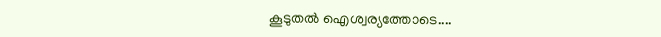കൂടുതല്‍ ഐശ്വര്യത്തോടെ....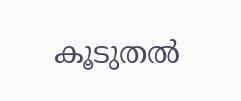കൂടുതല്‍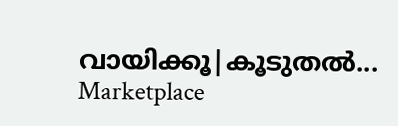വായിക്കൂ|കൂടുതല്‍...
Marketplace